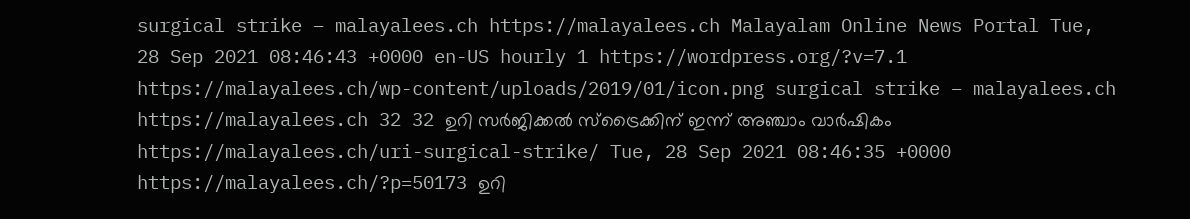surgical strike – malayalees.ch https://malayalees.ch Malayalam Online News Portal Tue, 28 Sep 2021 08:46:43 +0000 en-US hourly 1 https://wordpress.org/?v=7.1 https://malayalees.ch/wp-content/uploads/2019/01/icon.png surgical strike – malayalees.ch https://malayalees.ch 32 32 ഉറി സര്‍ജിക്കല്‍ സ്‌ട്രൈക്കിന് ഇന്ന് അഞ്ചാം വാര്‍ഷികം https://malayalees.ch/uri-surgical-strike/ Tue, 28 Sep 2021 08:46:35 +0000 https://malayalees.ch/?p=50173 ഉറി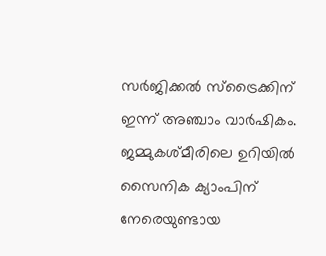സര്‍ജിക്കല്‍ സ്‌ട്രൈക്കിന് ഇന്ന് അഞ്ചാം വാര്‍ഷികം. ജമ്മുകശ്മീരിലെ ഉറിയില്‍ സൈനിക ക്യാംപിന് നേരെയുണ്ടായ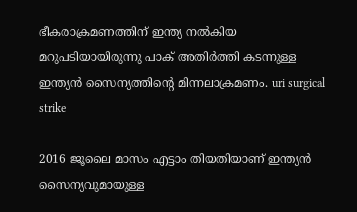ഭീകരാക്രമണത്തിന് ഇന്ത്യ നല്‍കിയ മറുപടിയായിരുന്നു പാക് അതിര്‍ത്തി കടന്നുള്ള ഇന്ത്യന്‍ സൈന്യത്തിന്റെ മിന്നലാക്രമണം. uri surgical strike

2016 ജൂലൈ മാസം എട്ടാം തിയതിയാണ് ഇന്ത്യന്‍ സൈന്യവുമായുള്ള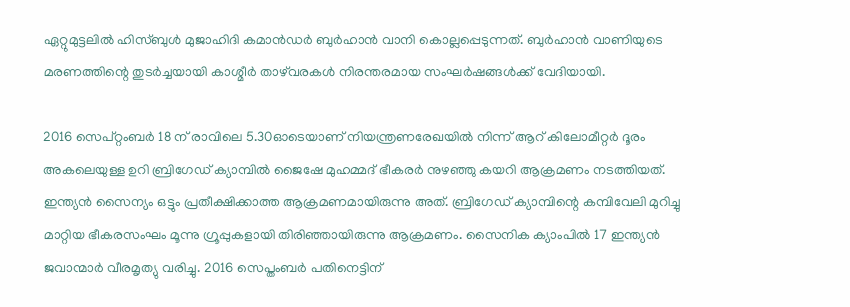ഏറ്റുമുട്ടലില്‍ ഹിസ്ബുള്‍ മുജാഹിദി കമാന്‍ഡര്‍ ബുര്‍ഹാന്‍ വാനി കൊല്ലപ്പെടുന്നത്. ബുര്‍ഹാന്‍ വാണിയുടെ മരണത്തിന്റെ തുടര്‍ച്ചയായി കാശ്മീര്‍ താഴ്‌വരകള്‍ നിരന്തരമായ സംഘര്‍ഷങ്ങള്‍ക്ക് വേദിയായി.

2016 സെപ്റ്റംബര്‍ 18 ന് രാവിലെ 5.30ഓടെയാണ് നിയന്ത്രണരേഖയില്‍ നിന്ന് ആറ് കിലോമീറ്റര്‍ ദൂരം അകലെയുള്ള ഉറി ബ്രിഗേഡ് ക്യാമ്പില്‍ ജൈഷേ മുഹമ്മദ് ഭീകരര്‍ നുഴഞ്ഞു കയറി ആക്രമണം നടത്തിയത്. ഇന്ത്യന്‍ സൈന്യം ഒട്ടും പ്രതീക്ഷിക്കാത്ത ആക്രമണമായിരുന്നു അത്. ബ്രിഗേഡ് ക്യാമ്പിന്റെ കമ്പിവേലി മുറിച്ചു മാറ്റിയ ഭീകരസംഘം മൂന്നു ഗ്രൂപ്പുകളായി തിരിഞ്ഞായിരുന്നു ആക്രമണം. സൈനിക ക്യാംപില്‍ 17 ഇന്ത്യന്‍ ജവാന്മാര്‍ വീരമൃത്യു വരിച്ചു. 2016 സെപ്തംബര്‍ പതിനെട്ടിന്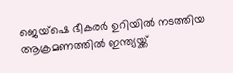ജെയ്‌ഷെ ഭീകരര്‍ ഉറിയില്‍ നടത്തിയ ആക്രമണത്തില്‍ ഇന്ത്യയ്ക്ക്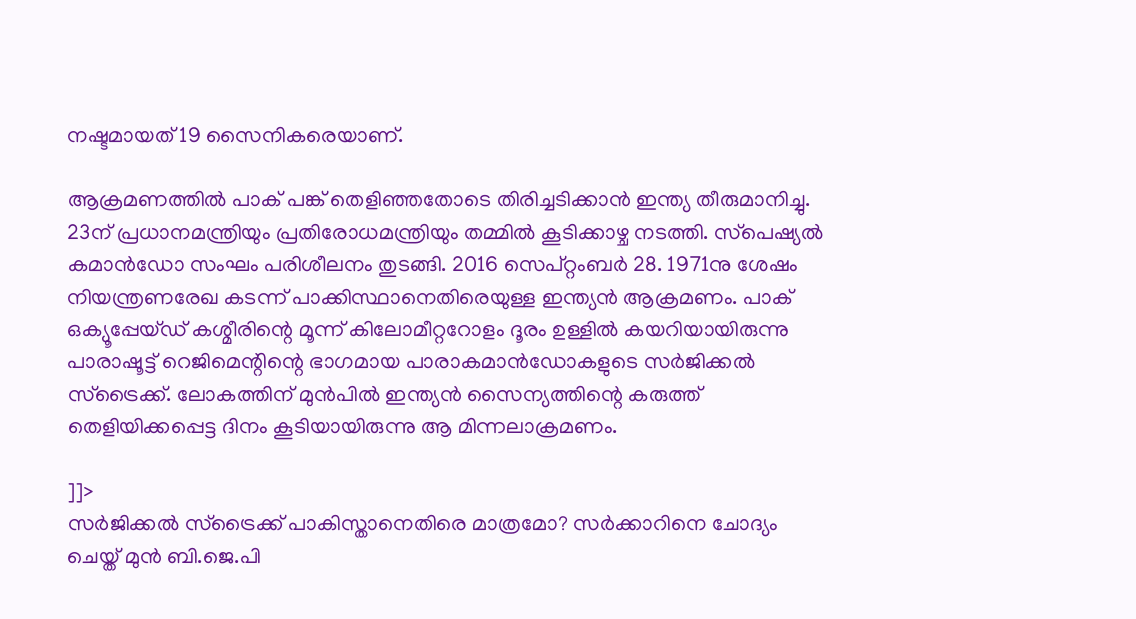നഷ്ടമായത് 19 സൈനികരെയാണ്.

ആക്രമണത്തില്‍ പാക് പങ്ക് തെളിഞ്ഞതോടെ തിരിച്ചടിക്കാന്‍ ഇന്ത്യ തീരുമാനിച്ചു. 23ന് പ്രധാനമന്ത്രിയും പ്രതിരോധമന്ത്രിയും തമ്മില്‍ കൂടിക്കാഴ്ച നടത്തി. സ്‌പെഷ്യല്‍ കമാന്‍ഡോ സംഘം പരിശീലനം തുടങ്ങി. 2016 സെപ്റ്റംബര്‍ 28. 1971നു ശേഷം നിയന്ത്രണരേഖ കടന്ന് പാക്കിസ്ഥാനെതിരെയുള്ള ഇന്ത്യന്‍ ആക്രമണം. പാക് ഒക്യൂപ്പേയ്ഡ് കശ്മീരിന്റെ മൂന്ന് കിലോമീറ്ററോളം ദൂരം ഉള്ളില്‍ കയറിയായിരുന്നു പാരാഷൂട്ട് റെജിമെന്റിന്റെ ഭാഗമായ പാരാകമാന്‍ഡോകളുടെ സര്‍ജിക്കല്‍ സ്ട്രൈക്ക്. ലോകത്തിന് മുന്‍പില്‍ ഇന്ത്യന്‍ സൈന്യത്തിന്റെ കരുത്ത് തെളിയിക്കപ്പെട്ട ദിനം കൂടിയായിരുന്നു ആ മിന്നലാക്രമണം.

]]>
സർജിക്കൽ സ്‌ട്രൈക്ക് പാകിസ്താനെതിരെ മാത്രമോ? സർക്കാറിനെ ചോദ്യം ചെയ്ത് മുൻ ബി.ജെ.പി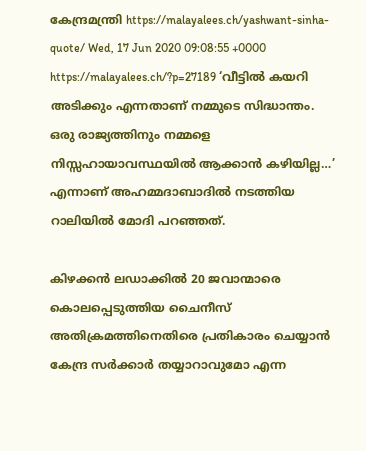കേന്ദ്രമന്ത്രി https://malayalees.ch/yashwant-sinha-quote/ Wed, 17 Jun 2020 09:08:55 +0000 https://malayalees.ch/?p=27189 ‘വീട്ടിൽ കയറി അടിക്കും എന്നതാണ് നമ്മുടെ സിദ്ധാന്തം. ഒരു രാജ്യത്തിനും നമ്മളെ നിസ്സഹായാവസ്ഥയിൽ ആക്കാൻ കഴിയില്ല…’ എന്നാണ് അഹമ്മദാബാദിൽ നടത്തിയ റാലിയിൽ മോദി പറഞ്ഞത്.

കിഴക്കൻ ലഡാക്കിൽ 20 ജവാന്മാരെ കൊലപ്പെടുത്തിയ ചൈനീസ് അതിക്രമത്തിനെതിരെ പ്രതികാരം ചെയ്യാൻ കേന്ദ്ര സർക്കാർ തയ്യാറാവുമോ എന്ന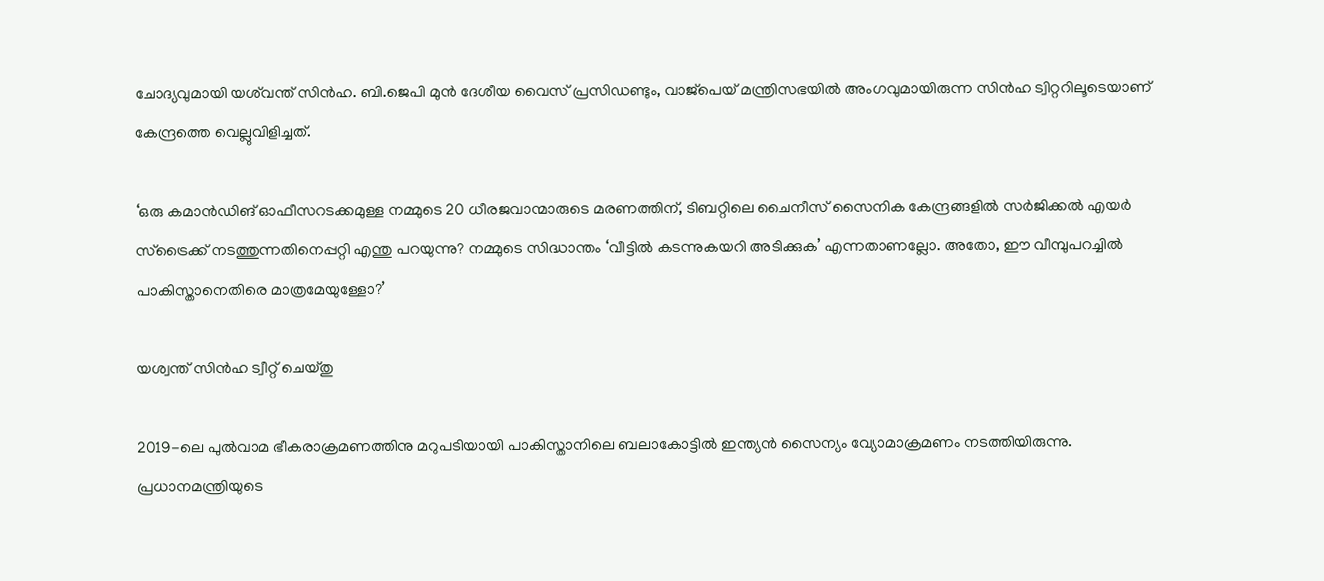ചോദ്യവുമായി യശ്‌വന്ത് സിൻഹ. ബി.ജെപി മുൻ ദേശീയ വൈസ് പ്രസിഡണ്ടും, വാജ്‌പെയ് മന്ത്രിസഭയിൽ അംഗവുമായിരുന്ന സിൻഹ ട്വിറ്ററിലൂടെയാണ് കേന്ദ്രത്തെ വെല്ലുവിളിച്ചത്.

‘ഒരു കമാൻഡിങ് ഓഫീസറടക്കമുള്ള നമ്മുടെ 20 ധീരജവാന്മാരുടെ മരണത്തിന്, ടിബറ്റിലെ ചൈനീസ് സൈനിക കേന്ദ്രങ്ങളിൽ സർജിക്കൽ എയർ സ്‌ട്രൈക്ക് നടത്തുന്നതിനെപ്പറ്റി എന്തു പറയുന്നു? നമ്മുടെ സിദ്ധാന്തം ‘വീട്ടിൽ കടന്നുകയറി അടിക്കുക’ എന്നതാണല്ലോ. അതോ, ഈ വീമ്പുപറച്ചിൽ പാകിസ്താനെതിരെ മാത്രമേയുള്ളോ?’

യശ്വന്ത് സിൻഹ ട്വീറ്റ് ചെയ്തു

2019-ലെ പുൽവാമ ഭീകരാക്രമണത്തിനു മറുപടിയായി പാകിസ്താനിലെ ബലാകോട്ടിൽ ഇന്ത്യൻ സൈന്യം വ്യോമാക്രമണം നടത്തിയിരുന്നു. പ്രധാനമന്ത്രിയുടെ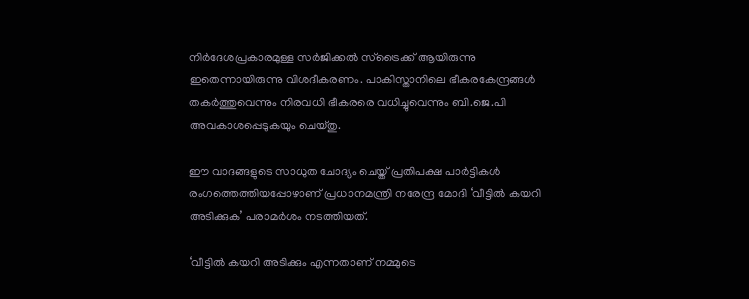നിർദേശപ്രകാരമുള്ള സർജിക്കൽ സ്‌ട്രൈക്ക് ആയിരുന്നു ഇതെന്നായിരുന്നു വിശദീകരണം. പാകിസ്താനിലെ ഭീകരകേന്ദ്രങ്ങൾ തകർത്തുവെന്നും നിരവധി ഭീകരരെ വധിച്ചുവെന്നും ബി.ജെ.പി അവകാശപ്പെടുകയും ചെയ്തു.

ഈ വാദങ്ങളുടെ സാധുത ചോദ്യം ചെയ്ത് പ്രതിപക്ഷ പാർട്ടികൾ രംഗത്തെത്തിയപ്പോഴാണ് പ്രധാനമന്ത്രി നരേന്ദ്ര മോദി ‘വീട്ടിൽ കയറി അടിക്കുക’ പരാമർശം നടത്തിയത്.

‘വീട്ടിൽ കയറി അടിക്കും എന്നതാണ് നമ്മുടെ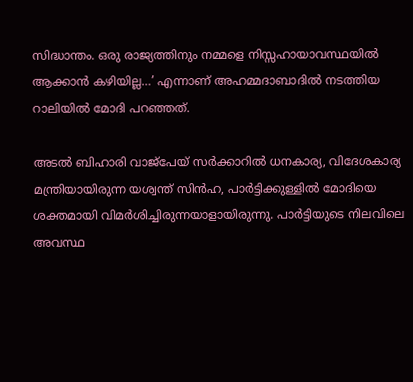സിദ്ധാന്തം. ഒരു രാജ്യത്തിനും നമ്മളെ നിസ്സഹായാവസ്ഥയിൽ ആക്കാൻ കഴിയില്ല…’ എന്നാണ് അഹമ്മദാബാദിൽ നടത്തിയ റാലിയിൽ മോദി പറഞ്ഞത്.

അടൽ ബിഹാരി വാജ്‌പേയ് സർക്കാറിൽ ധനകാര്യ, വിദേശകാര്യ മന്ത്രിയായിരുന്ന യശ്വന്ത് സിൻഹ, പാർട്ടിക്കുള്ളിൽ മോദിയെ ശക്തമായി വിമർശിച്ചിരുന്നയാളായിരുന്നു. പാർട്ടിയുടെ നിലവിലെ അവസ്ഥ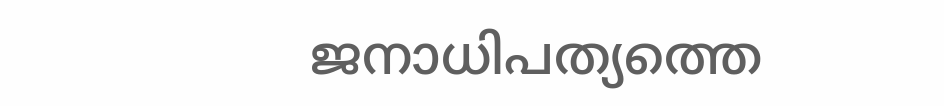ജനാധിപത്യത്തെ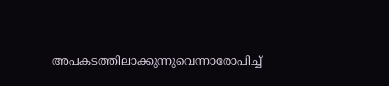അപകടത്തിലാക്കുന്നുവെന്നാരോപിച്ച്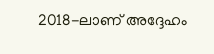2018-ലാണ് അദ്ദേഹം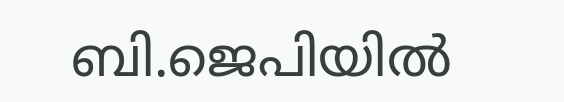ബി.ജെപിയിൽ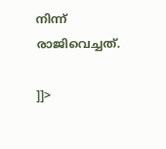നിന്ന് രാജിവെച്ചത്.

]]>